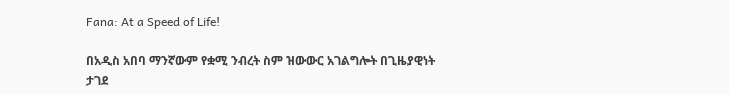Fana: At a Speed of Life!

በአዲስ አበባ ማንኛውም የቋሚ ንብረት ስም ዝውውር አገልግሎት በጊዜያዊነት ታገደ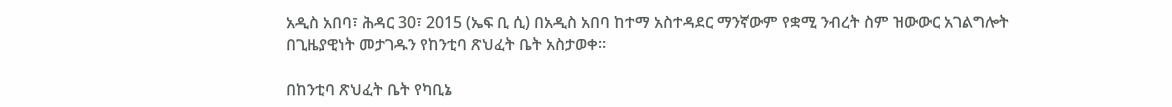አዲስ አበባ፣ ሕዳር 30፣ 2015 (ኤፍ ቢ ሲ) በአዲስ አበባ ከተማ አስተዳደር ማንኛውም የቋሚ ንብረት ስም ዝውውር አገልግሎት በጊዜያዊነት መታገዱን የከንቲባ ጽህፈት ቤት አስታወቀ፡፡

በከንቲባ ጽህፈት ቤት የካቢኔ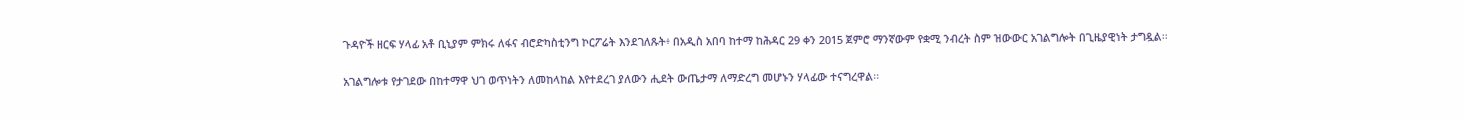ጉዳዮች ዘርፍ ሃላፊ አቶ ቢኒያም ምክሩ ለፋና ብሮድካስቲንግ ኮርፖሬት እንደገለጹት፥ በአዲስ አበባ ከተማ ከሕዳር 29 ቀን 2015 ጀምሮ ማንኛውም የቋሚ ንብረት ስም ዝውውር አገልግሎት በጊዜያዊነት ታግዷል፡፡

አገልግሎቱ የታገደው በከተማዋ ህገ ወጥነትን ለመከላከል እየተደረገ ያለውን ሒደት ውጤታማ ለማድረግ መሆኑን ሃላፊው ተናግረዋል፡፡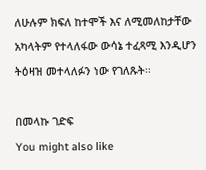ለሁሉም ክፍለ ከተሞች እና ለሚመለከታቸው አካላትም የተላለፋው ውሳኔ ተፈጻሚ እንዲሆን ትዕዛዝ መተላለፉን ነው የገለጹት፡፡

በመላኩ ገድፍ
You might also like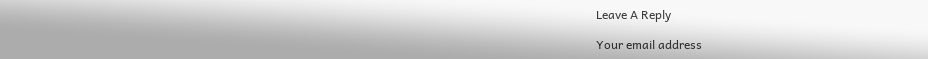Leave A Reply

Your email address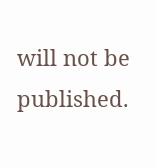will not be published.